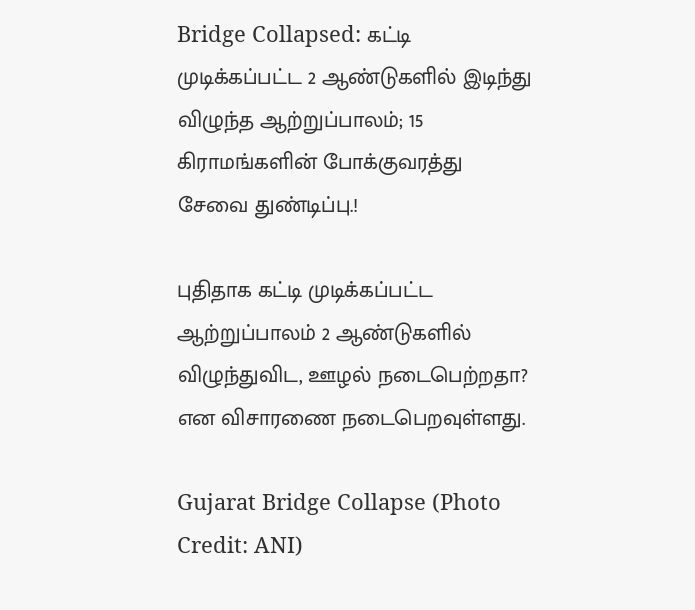Bridge Collapsed: கட்டி முடிக்கப்பட்ட 2 ஆண்டுகளில் இடிந்து விழுந்த ஆற்றுப்பாலம்; 15 கிராமங்களின் போக்குவரத்து சேவை துண்டிப்பு.!

புதிதாக கட்டி முடிக்கப்பட்ட ஆற்றுப்பாலம் 2 ஆண்டுகளில் விழுந்துவிட, ஊழல் நடைபெற்றதா? என விசாரணை நடைபெறவுள்ளது.

Gujarat Bridge Collapse (Photo Credit: ANI)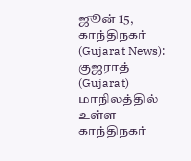ஜூன் 15, காந்திநகர் (Gujarat News): குஜராத் (Gujarat) மாநிலத்தில் உள்ள காந்திநகர்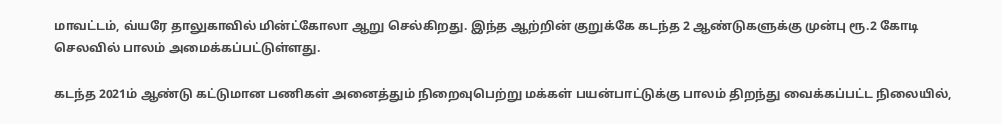மாவட்டம், வ்யரே தாலுகாவில் மின்ட்கோலா ஆறு செல்கிறது. இந்த ஆற்றின் குறுக்கே கடந்த 2 ஆண்டுகளுக்கு முன்பு ரூ.2 கோடி செலவில் பாலம் அமைக்கப்பட்டுள்ளது.

கடந்த 2021ம் ஆண்டு கட்டுமான பணிகள் அனைத்தும் நிறைவுபெற்று மக்கள் பயன்பாட்டுக்கு பாலம் திறந்து வைக்கப்பட்ட நிலையில்,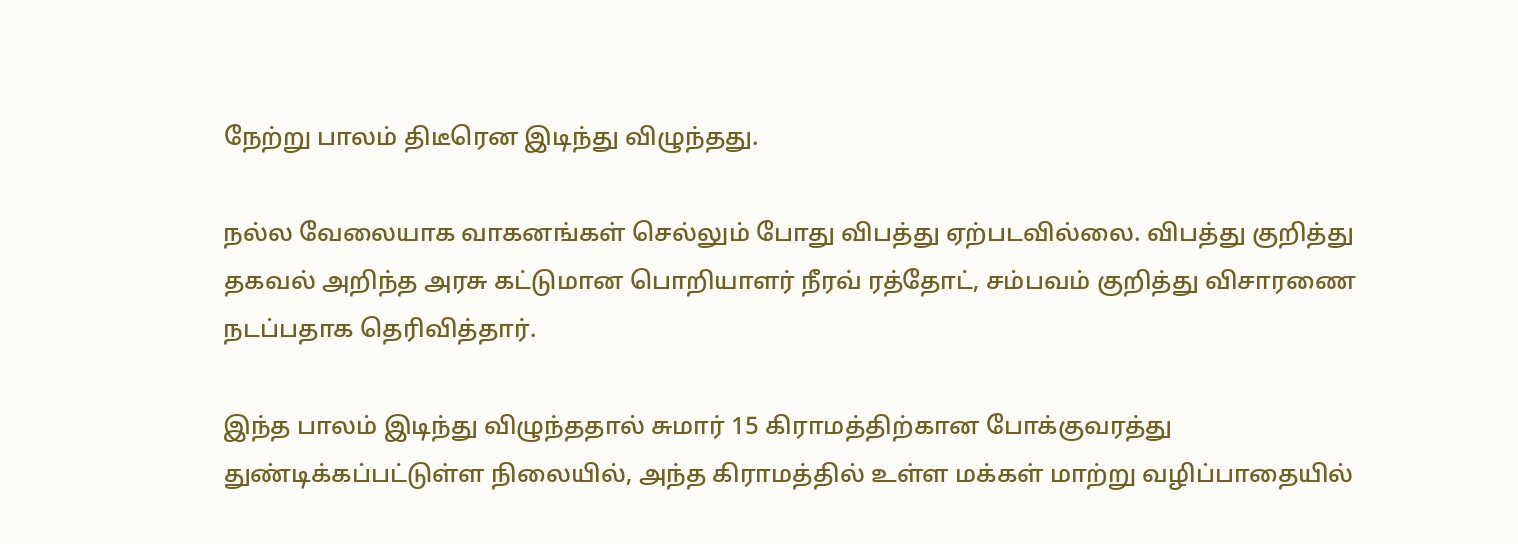நேற்று பாலம் திடீரென இடிந்து விழுந்தது.

நல்ல வேலையாக வாகனங்கள் செல்லும் போது விபத்து ஏற்படவில்லை. விபத்து குறித்து தகவல் அறிந்த அரசு கட்டுமான பொறியாளர் நீரவ் ரத்தோட், சம்பவம் குறித்து விசாரணை நடப்பதாக தெரிவித்தார்.

இந்த பாலம் இடிந்து விழுந்ததால் சுமார் 15 கிராமத்திற்கான போக்குவரத்து துண்டிக்கப்பட்டுள்ள நிலையில், அந்த கிராமத்தில் உள்ள மக்கள் மாற்று வழிப்பாதையில்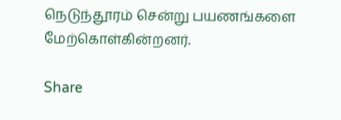நெடுந்தூரம் சென்று பயணங்களை மேற்கொள்கின்றனர்.

Share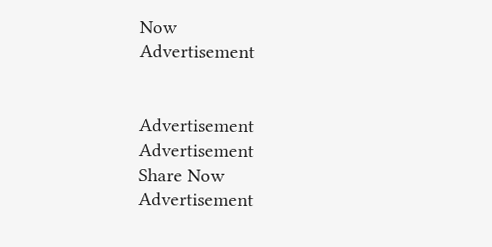Now
Advertisement


Advertisement
Advertisement
Share Now
Advertisement